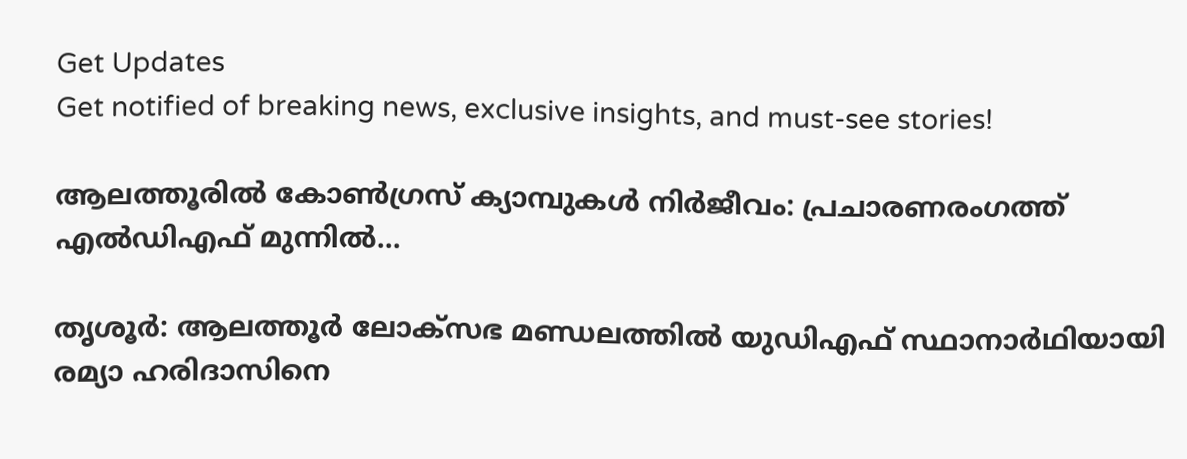Get Updates
Get notified of breaking news, exclusive insights, and must-see stories!

ആലത്തൂരില്‍ കോണ്‍ഗ്രസ് ക്യാമ്പുകള്‍ നിര്‍ജീവം: പ്രചാരണരംഗത്ത് എല്‍ഡിഎഫ് മുന്നില്‍...

തൃശൂര്‍: ആലത്തൂര്‍ ലോക്‌സഭ മണ്ഡലത്തില്‍ യുഡിഎഫ് സ്ഥാനാര്‍ഥിയായി രമ്യാ ഹരിദാസിനെ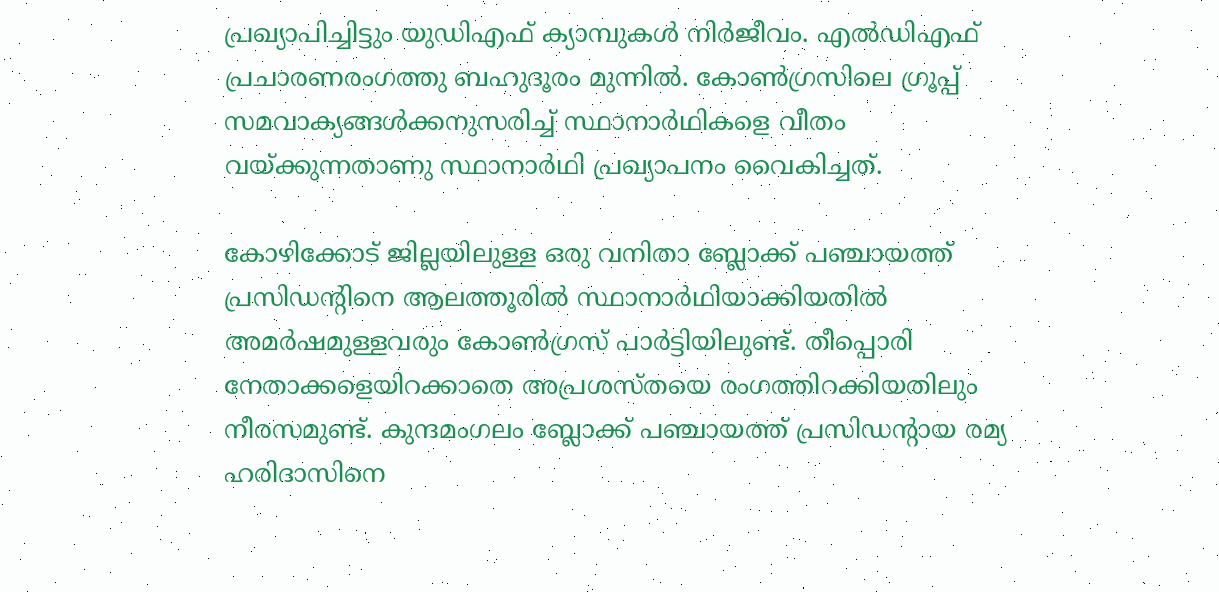പ്രഖ്യാപിച്ചിട്ടും യുഡിഎഫ് ക്യാമ്പുകള്‍ നിര്‍ജീവം. എല്‍ഡിഎഫ് പ്രചാരണരംഗത്തു ബഹുദൂരം മുന്നില്‍. കോണ്‍ഗ്രസിലെ ഗ്രൂപ്പ് സമവാക്യങ്ങള്‍ക്കനുസരിച്ച് സ്ഥാനാര്‍ഥികളെ വീതം വയ്ക്കുന്നതാണു സ്ഥാനാര്‍ഥി പ്രഖ്യാപനം വൈകിച്ചത്.

കോഴിക്കോട് ജില്ലയിലുള്ള ഒരു വനിതാ ബ്ലോക്ക് പഞ്ചായത്ത് പ്രസിഡന്റിനെ ആലത്തൂരില്‍ സ്ഥാനാര്‍ഥിയാക്കിയതില്‍ അമര്‍ഷമുള്ളവരും കോണ്‍ഗ്രസ് പാര്‍ട്ടിയിലുണ്ട്. തീപ്പൊരി നേതാക്കളെയിറക്കാതെ അപ്രശസ്തയെ രംഗത്തിറക്കിയതിലും നീരസമുണ്ട്. കുന്ദമംഗലം ബ്ലോക്ക് പഞ്ചായത്ത് പ്രസിഡന്റായ രമ്യ ഹരിദാസിനെ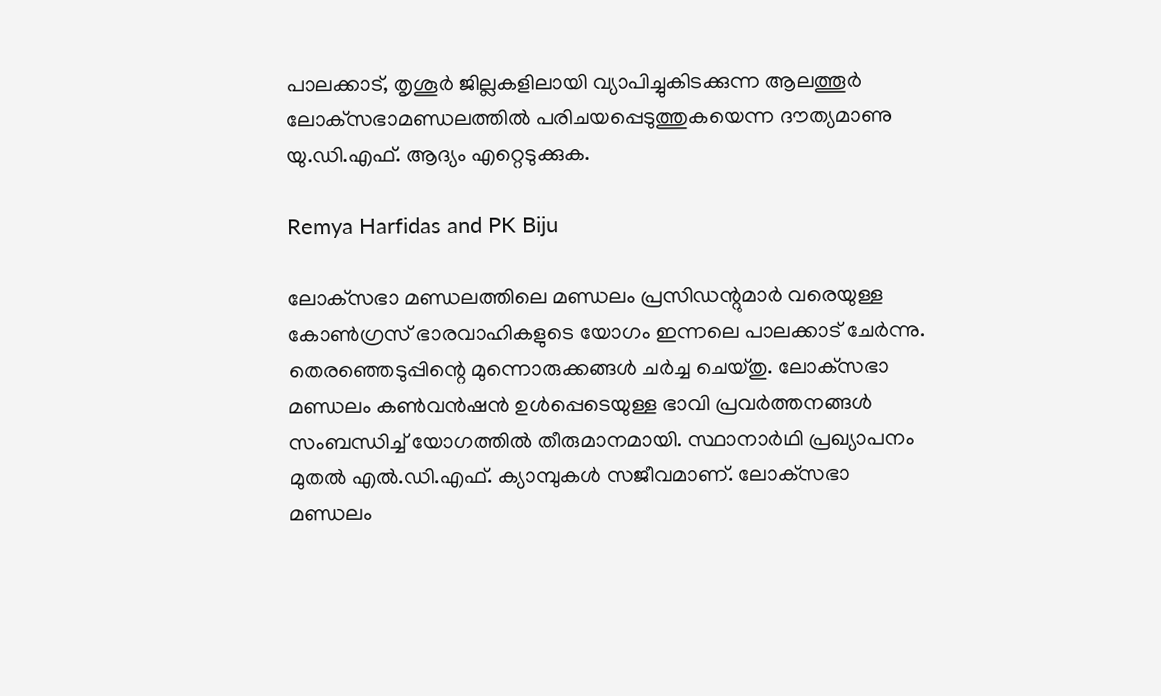പാലക്കാട്, തൃശൂര്‍ ജില്ലകളിലായി വ്യാപിച്ചുകിടക്കുന്ന ആലത്തൂര്‍ ലോക്‌സഭാമണ്ഡലത്തില്‍ പരിചയപ്പെടുത്തുകയെന്ന ദൗത്യമാണു യു.ഡി.എഫ്. ആദ്യം എറ്റെടുക്കുക.

Remya Harfidas and PK Biju

ലോക്‌സഭാ മണ്ഡലത്തിലെ മണ്ഡലം പ്രസിഡന്റുമാര്‍ വരെയുള്ള കോണ്‍ഗ്രസ് ഭാരവാഹികളുടെ യോഗം ഇന്നലെ പാലക്കാട് ചേര്‍ന്നു. തെരഞ്ഞെടുപ്പിന്റെ മുന്നൊരുക്കങ്ങള്‍ ചര്‍ച്ച ചെയ്തു. ലോക്‌സഭാ മണ്ഡലം കണ്‍വന്‍ഷന്‍ ഉള്‍പ്പെടെയുള്ള ഭാവി പ്രവര്‍ത്തനങ്ങള്‍ സംബന്ധിച്ച് യോഗത്തില്‍ തീരുമാനമായി. സ്ഥാനാര്‍ഥി പ്രഖ്യാപനം മുതല്‍ എല്‍.ഡി.എഫ്. ക്യാമ്പുകള്‍ സജീവമാണ്. ലോക്‌സഭാ മണ്ഡലം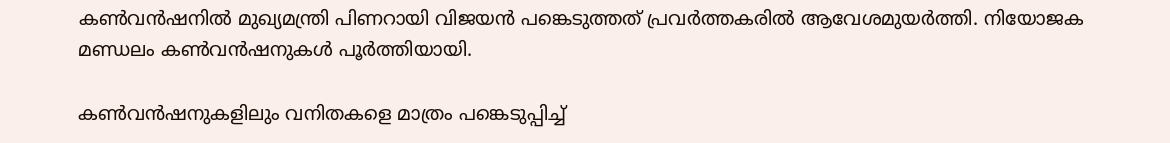കണ്‍വന്‍ഷനില്‍ മുഖ്യമന്ത്രി പിണറായി വിജയന്‍ പങ്കെടുത്തത് പ്രവര്‍ത്തകരില്‍ ആവേശമുയര്‍ത്തി. നിയോജക മണ്ഡലം കണ്‍വന്‍ഷനുകള്‍ പൂര്‍ത്തിയായി.

കണ്‍വന്‍ഷനുകളിലും വനിതകളെ മാത്രം പങ്കെടുപ്പിച്ച്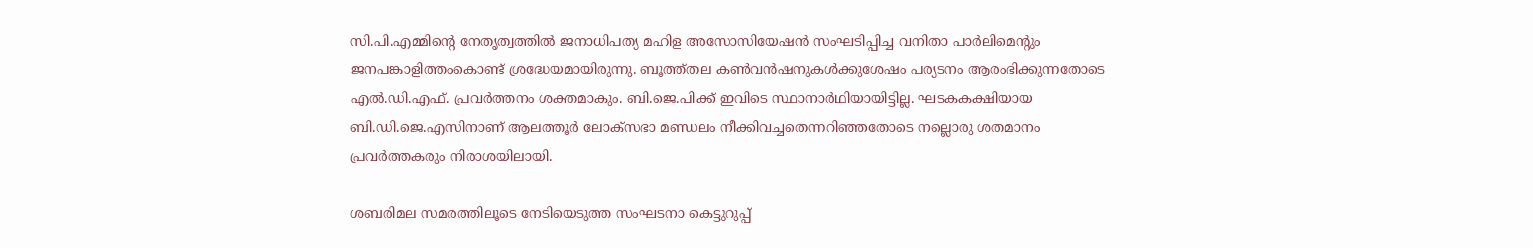സി.പി.എമ്മിന്റെ നേതൃത്വത്തില്‍ ജനാധിപത്യ മഹിള അസോസിയേഷന്‍ സംഘടിപ്പിച്ച വനിതാ പാര്‍ലിമെന്റും ജനപങ്കാളിത്തംകൊണ്ട് ശ്രദ്ധേയമായിരുന്നു. ബൂത്ത്തല കണ്‍വന്‍ഷനുകള്‍ക്കുശേഷം പര്യടനം ആരംഭിക്കുന്നതോടെ എല്‍.ഡി.എഫ്. പ്രവര്‍ത്തനം ശക്തമാകും. ബി.ജെ.പിക്ക് ഇവിടെ സ്ഥാനാര്‍ഥിയായിട്ടില്ല. ഘടകകക്ഷിയായ ബി.ഡി.ജെ.എസിനാണ് ആലത്തൂര്‍ ലോക്‌സഭാ മണ്ഡലം നീക്കിവച്ചതെന്നറിഞ്ഞതോടെ നല്ലൊരു ശതമാനം പ്രവര്‍ത്തകരും നിരാശയിലായി.

ശബരിമല സമരത്തിലൂടെ നേടിയെടുത്ത സംഘടനാ കെട്ടുറുപ്പ്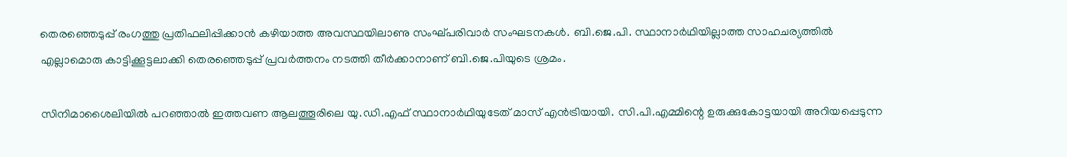തെരഞ്ഞെടുപ്പ് രംഗത്തു പ്രതിഫലിപ്പിക്കാന്‍ കഴിയാത്ത അവസ്ഥയിലാണു സംഘ്പരിവാര്‍ സംഘടനകള്‍. ബി.ജെ.പി. സ്ഥാനാര്‍ഥിയില്ലാത്ത സാഹചര്യത്തില്‍ എല്ലാമൊരു കാട്ടിക്കൂട്ടലാക്കി തെരഞ്ഞെടുപ്പ് പ്രവര്‍ത്തനം നടത്തി തീര്‍ക്കാനാണ് ബി.ജെ.പിയുടെ ശ്രമം.

സിനിമാശൈലിയില്‍ പറഞ്ഞാല്‍ ഇത്തവണ ആലത്തൂരിലെ യു.ഡി.എഫ് സ്ഥാനാര്‍ഥിയുടേത് മാസ് എന്‍ട്രിയായി. സി.പി.എമ്മിന്റെ ഉരുക്കുകോട്ടയായി അറിയപ്പെടുന്ന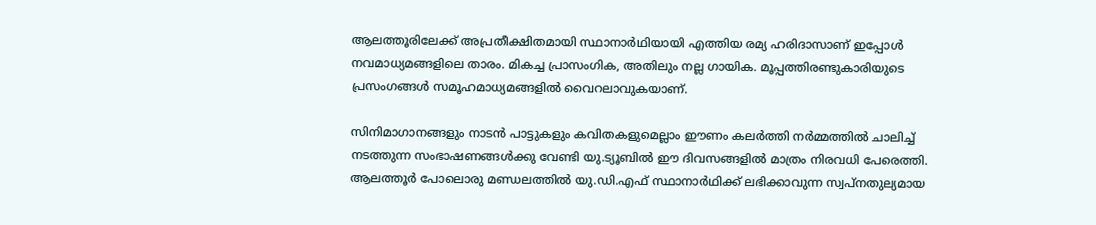ആലത്തൂരിലേക്ക് അപ്രതീക്ഷിതമായി സ്ഥാനാര്‍ഥിയായി എത്തിയ രമ്യ ഹരിദാസാണ് ഇപ്പോള്‍ നവമാധ്യമങ്ങളിലെ താരം. മികച്ച പ്രാസംഗിക, അതിലും നല്ല ഗായിക. മൂപ്പത്തിരണ്ടുകാരിയുടെ പ്രസംഗങ്ങള്‍ സമൂഹമാധ്യമങ്ങളില്‍ വൈറലാവുകയാണ്.

സിനിമാഗാനങ്ങളും നാടന്‍ പാട്ടുകളും കവിതകളുമെല്ലാം ഈണം കലര്‍ത്തി നര്‍മ്മത്തില്‍ ചാലിച്ച് നടത്തുന്ന സംഭാഷണങ്ങള്‍ക്കു വേണ്ടി യു.ട്യൂബില്‍ ഈ ദിവസങ്ങളില്‍ മാത്രം നിരവധി പേരെത്തി. ആലത്തൂര്‍ പോലൊരു മണ്ഡലത്തില്‍ യു.ഡി.എഫ് സ്ഥാനാര്‍ഥിക്ക് ലഭിക്കാവുന്ന സ്വപ്നതുല്യമായ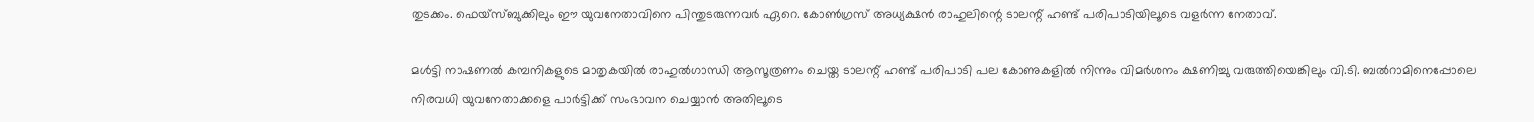തുടക്കം. ഫെയ്‌സ്ബുക്കിലും ഈ യുവനേതാവിനെ പിന്തുടരുന്നവര്‍ ഏറെ. കോണ്‍ഗ്രസ് അധ്യക്ഷന്‍ രാഹുലിന്റെ ടാലന്റ് ഹണ്ട് പരിപാടിയിലൂടെ വളര്‍ന്ന നേതാവ്.

മള്‍ട്ടി നാഷണല്‍ കമ്പനികളുടെ മാതൃകയില്‍ രാഹുല്‍ഗാന്ധി ആസൂത്രണം ചെയ്ത ടാലന്റ് ഹണ്ട് പരിപാടി പല കോണുകളില്‍ നിന്നും വിമര്‍ശനം ക്ഷണിച്ചു വരുത്തിയെങ്കിലും വി.ടി. ബല്‍റാമിനെപ്പോലെ നിരവധി യുവനേതാക്കളെ പാര്‍ട്ടിക്ക് സംഭാവന ചെയ്യാന്‍ അതിലൂടെ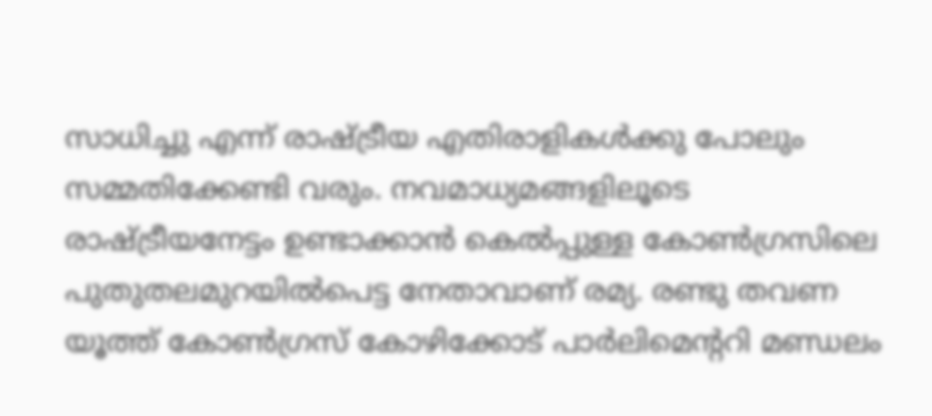സാധിച്ചു എന്ന് രാഷ്ട്രീയ എതിരാളികള്‍ക്കു പോലും സമ്മതിക്കേണ്ടി വരും. നവമാധ്യമങ്ങളിലൂടെ രാഷ്ട്രീയനേട്ടം ഉണ്ടാക്കാന്‍ കെല്‍പ്പുള്ള കോണ്‍ഗ്രസിലെ പുതുതലമുറയില്‍പെട്ട നേതാവാണ് രമ്യ. രണ്ടു തവണ യൂത്ത് കോണ്‍ഗ്രസ് കോഴിക്കോട് പാര്‍ലിമെന്ററി മണ്ഡലം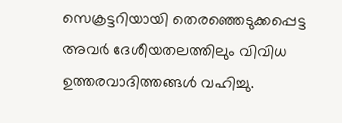സെക്രട്ടറിയായി തെരഞ്ഞെടുക്കപ്പെട്ട അവര്‍ ദേശീയതലത്തിലും വിവിധ ഉത്തരവാദിത്തങ്ങള്‍ വഹിച്ചു.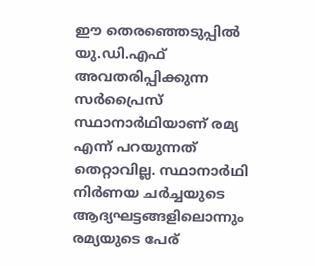ഈ തെരഞ്ഞെടുപ്പില്‍ യു.ഡി.എഫ് അവതരിപ്പിക്കുന്ന സര്‍പ്രൈസ് സ്ഥാനാര്‍ഥിയാണ് രമ്യ എന്ന് പറയുന്നത് തെറ്റാവില്ല. സ്ഥാനാര്‍ഥി നിര്‍ണയ ചര്‍ച്ചയുടെ ആദ്യഘട്ടങ്ങളിലൊന്നും രമ്യയുടെ പേര്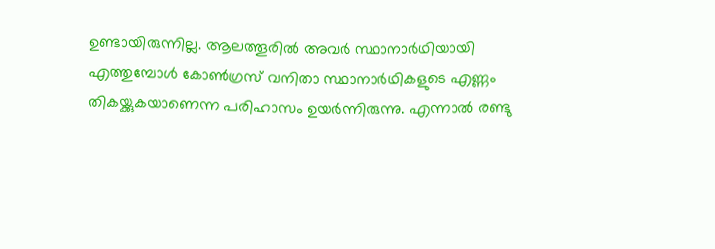ഉണ്ടായിരുന്നില്ല. ആലത്തൂരില്‍ അവര്‍ സ്ഥാനാര്‍ഥിയായി എത്തുമ്പോള്‍ കോണ്‍ഗ്രസ് വനിതാ സ്ഥാനാര്‍ഥികളുടെ എണ്ണം തികയ്ക്കുകയാണെന്ന പരിഹാസം ഉയര്‍ന്നിരുന്നു. എന്നാല്‍ രണ്ടു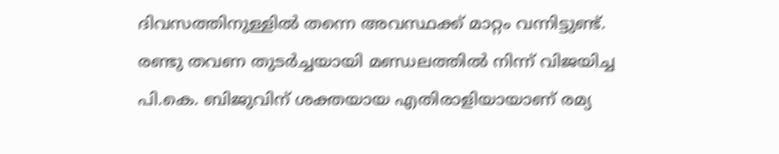ദിവസത്തിനുള്ളില്‍ തന്നെ അവസ്ഥക്ക് മാറ്റം വന്നിട്ടുണ്ട്. രണ്ടു തവണ തുടര്‍ച്ചയായി മണ്ഡലത്തില്‍ നിന്ന് വിജയിച്ച പി.കെ. ബിജുവിന് ശക്തയായ എതിരാളിയായാണ് രമ്യ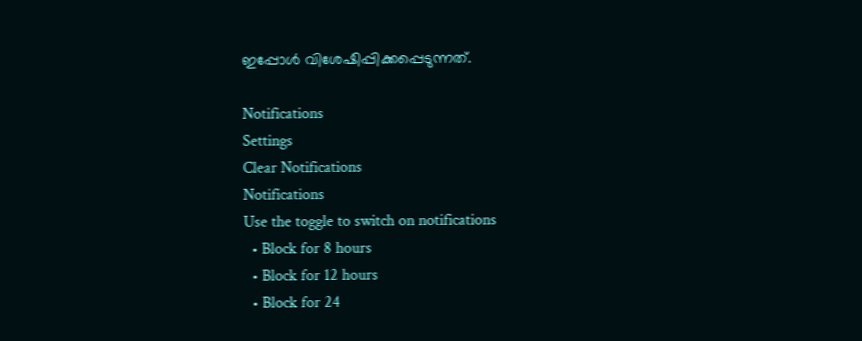ഇപ്പോള്‍ വിശേഷിപ്പിക്കപ്പെടുന്നത്.

Notifications
Settings
Clear Notifications
Notifications
Use the toggle to switch on notifications
  • Block for 8 hours
  • Block for 12 hours
  • Block for 24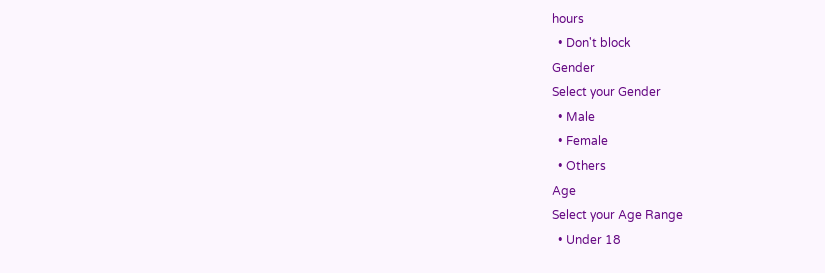hours
  • Don't block
Gender
Select your Gender
  • Male
  • Female
  • Others
Age
Select your Age Range
  • Under 18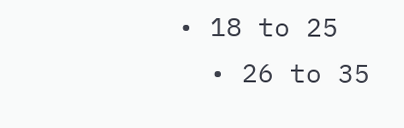• 18 to 25
  • 26 to 35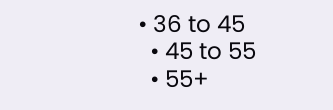• 36 to 45
  • 45 to 55
  • 55+